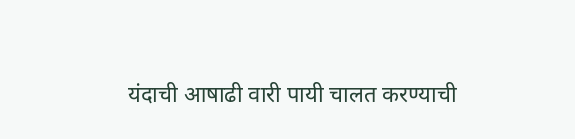यंदाची आषाढी वारी पायी चालत करण्याची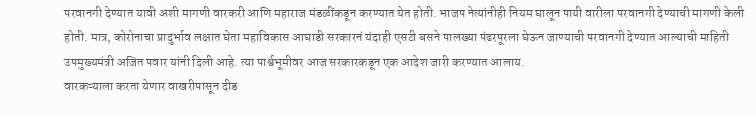परवानगी देण्यात यावी अशी मागणी वारकरी आणि महाराज मंडळींकडून करण्यात येत होती. भाजप नेत्यांनीही नियम घालून पायी वारीला परवानगी देण्याची मागणी केली होती. मात्र, कोरोनाचा प्रादुर्भाव लक्षात घेता महाविकास आघाडी सरकारनं यंदाही एसटी बसने पालख्या पंढरपूरला घेऊन जाण्याची परवानगी देण्यात आल्याची माहिती उपमुख्यमंत्री अजित पवार यांनी दिली आहे. त्या पार्श्वभूमीवर आज सरकारकडून एक आदेश जारी करण्यात आलाय.
वारकऱ्याला करता येणार वाखरीपासून दीड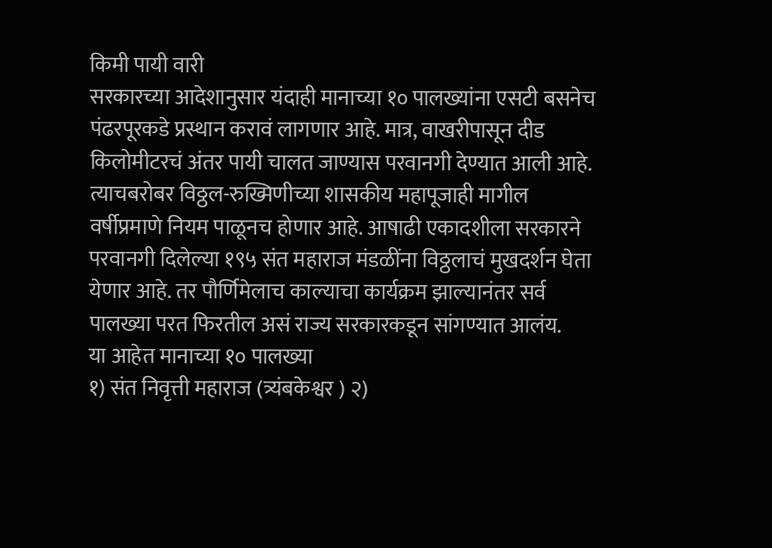किमी पायी वारी
सरकारच्या आदेशानुसार यंदाही मानाच्या १० पालख्यांना एसटी बसनेच पंढरपूरकडे प्रस्थान करावं लागणार आहे. मात्र, वाखरीपासून दीड किलोमीटरचं अंतर पायी चालत जाण्यास परवानगी देण्यात आली आहे. त्याचबरोबर विठ्ठल-रुख्मिणीच्या शासकीय महापूजाही मागील वर्षीप्रमाणे नियम पाळूनच होणार आहे. आषाढी एकादशीला सरकारने परवानगी दिलेल्या १९५ संत महाराज मंडळींना विठ्ठलाचं मुखदर्शन घेता येणार आहे. तर पौर्णिमेलाच काल्याचा कार्यक्रम झाल्यानंतर सर्व पालख्या परत फिरतील असं राज्य सरकारकडून सांगण्यात आलंय.
या आहेत मानाच्या १० पालख्या
१) संत निवृत्ती महाराज (त्र्यंबकेश्वर ) २)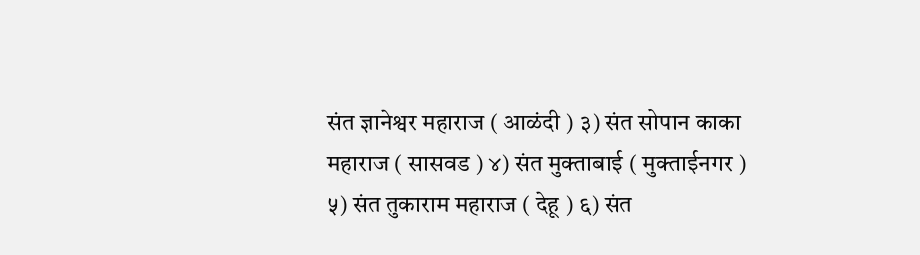संत ज्ञानेश्वर महाराज ( आळंदी ) ३) संत सोपान काका महाराज ( सासवड ) ४) संत मुक्ताबाई ( मुक्ताईनगर ) ५) संत तुकाराम महाराज ( देहू ) ६) संत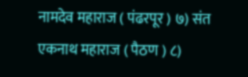नामदेव महाराज ( पंढरपूर ) ७) संत एकनाथ महाराज ( पैठण ) ८)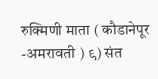रुक्मिणी माता ( कौडानेपूर -अमरावती ) ९) संत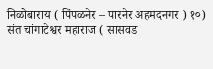निळोबाराय ( पिंपळनेर – पारनेर अहमदनगर ) १०) संत चांगाटेश्वर महाराज ( सासवड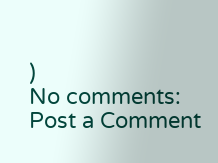)
No comments:
Post a Comment